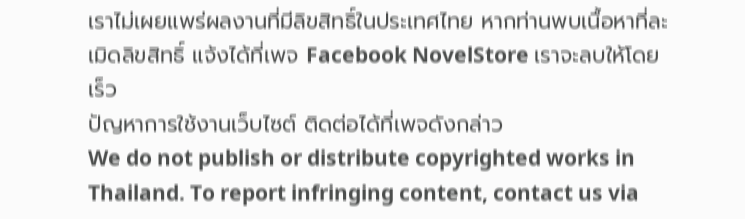เราไม่เผยแพร่ผลงานที่มีลิขสิทธิ์ในประเทศไทย หากท่านพบเนื้อหาที่ละเมิดลิขสิทธิ์ แจ้งได้ที่เพจ Facebook NovelStore เราจะลบให้โดยเร็ว
ปัญหาการใช้งานเว็บไซต์ ติดต่อได้ที่เพจดังกล่าว
We do not publish or distribute copyrighted works in Thailand. To report infringing content, contact us via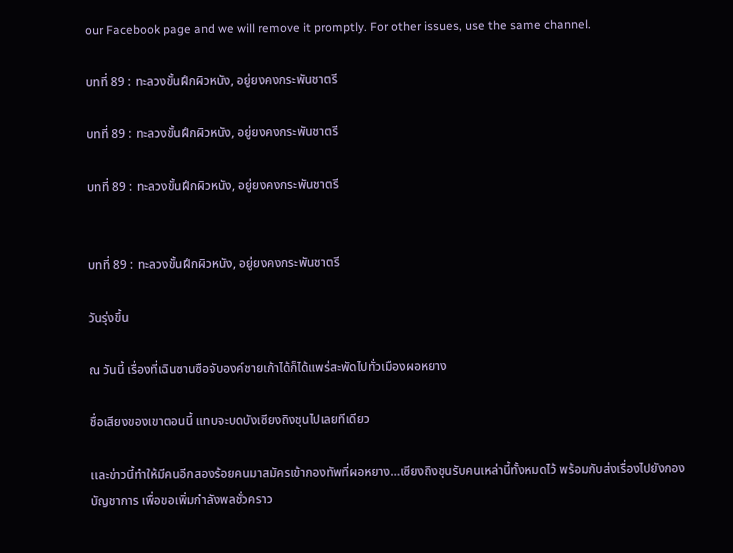our Facebook page and we will remove it promptly. For other issues, use the same channel.

บทที่ 89 : ทะลวงขั้นฝึกผิวหนัง, อยู่ยงคงกระพันชาตรี

บทที่ 89 : ทะลวงขั้นฝึกผิวหนัง, อยู่ยงคงกระพันชาตรี

บทที่ 89 : ทะลวงขั้นฝึกผิวหนัง, อยู่ยงคงกระพันชาตรี


บทที่ 89 : ทะลวงขั้นฝึกผิวหนัง, อยู่ยงคงกระพันชาตรี

วันรุ่งขึ้น

ณ วันนี้ เรื่องที่เฉินซานซือจับองค์ชายเก้าได้ก็ได้แพร่สะพัดไปทั่วเมืองผอหยาง

ชื่อเสียงของเขาตอนนี้ แทบจะบดบังเซียงถิงชุนไปเลยทีเดียว

เเละข่าวนี้ทำให้มีคนอีกสองร้อยคนมาสมัครเข้ากองทัพที่ผอหยาง…เซียงถิงชุนรับคนเหล่านี้ทั้งหมดไว้ พร้อมกับส่งเรื่องไปยังกองบัญชาการ เพื่อขอเพิ่มกำลังพลชั่วคราว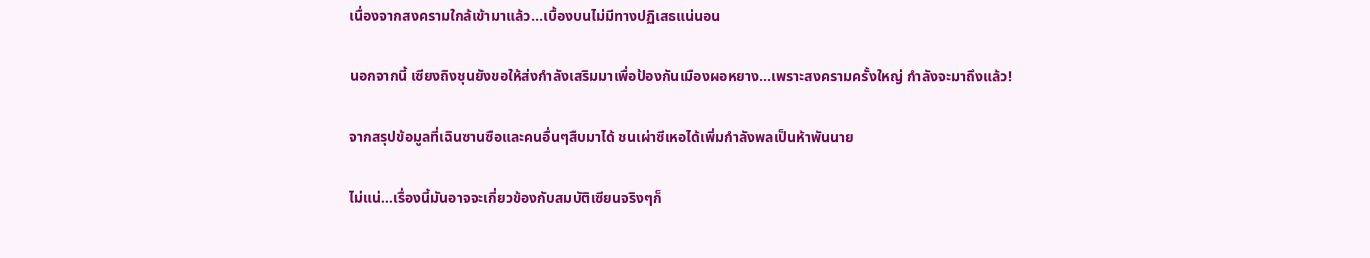เนื่องจากสงครามใกล้เข้ามาแล้ว...เบื้องบนไม่มีทางปฏิเสธแน่นอน

นอกจากนี้ เซียงถิงชุนยังขอให้ส่งกำลังเสริมมาเพื่อป้องกันเมืองผอหยาง…เพราะสงครามครั้งใหญ่ กำลังจะมาถึงแล้ว!

จากสรุปข้อมูลที่เฉินซานซือและคนอื่นๆสืบมาได้ ชนเผ่าซีเหอได้เพิ่มกำลังพลเป็นห้าพันนาย

ไม่แน่…เรื่องนี้มันอาจจะเกี่ยวข้องกับสมบัติเซียนจริงๆก็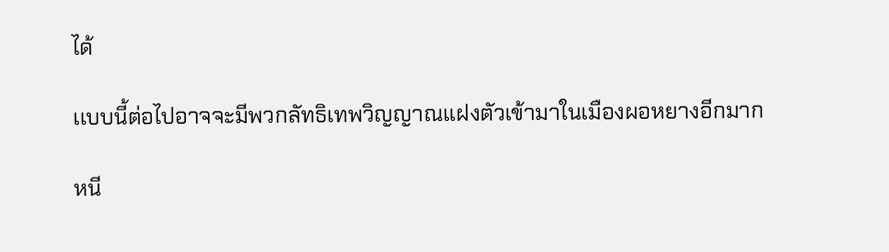ได้

เเบบนี้ต่อไปอาจจะมีพวกลัทธิเทพวิญญาณเเฝงตัวเข้ามาในเมืองผอหยางอีกมาก

หนี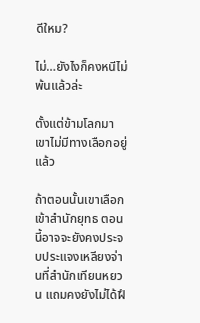ดีใหม?

ไม่…ยังไงก็คงหนีไม่พ้นแล้วล่ะ

ตั้งแต่ข้ามโลกมา เขาไม่มีทางเลือกอยู่แล้ว

ถ้าตอนนั้นเขาเลือกเข้าสำนักยุทธ ตอนนี้อาจจะยังคงประจบประแจงเหลียงจ่านที่สำนักเทียนหยวน แถมคงยังไม่ได้ฝึ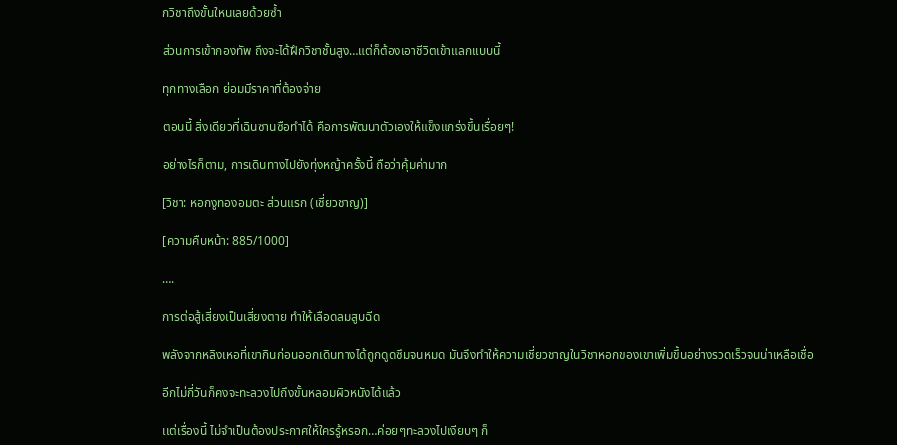กวิชาถึงขั้นใหนเลยด้วยซ้ำ

ส่วนการเข้ากองทัพ ถึงจะได้ฝึกวิชาชั้นสูง…แต่ก็ต้องเอาชีวิตเข้าแลกเเบบนี้

ทุกทางเลือก ย่อมมีราคาที่ต้องจ่าย

ตอนนี้ สิ่งเดียวที่เฉินซานซือทำได้ คือการพัฒนาตัวเองให้แข็งแกร่งขึ้นเรื่อยๆ!

อย่างไรก็ตาม, การเดินทางไปยังทุ่งหญ้าครั้งนี้ ถือว่าคุ้มค่ามาก

[วิชา: หอกงูทองอมตะ ส่วนแรก (เชี่ยวชาญ)]

[ความคืบหน้า: 885/1000]

….

การต่อสู้เสี่ยงเป็นเสี่ยงตาย ทำให้เลือดลมสูบฉีด

พลังจากหลิงเหอที่เขากินก่อนออกเดินทางได้ถูกดูดซึมจนหมด มันจึงทำให้ความเชี่ยวชาญในวิชาหอกของเขาเพิ่มขึ้นอย่างรวดเร็วจนน่าเหลือเชื่อ

อีกไม่กี่วันก็คงจะทะลวงไปถึงขั้นหลอมผิวหนังได้แล้ว

เเต่เรื่องนี้ ไม่จำเป็นต้องประกาศให้ใครรู้หรอก…ค่อยๆทะลวงไปเงียบๆ ก็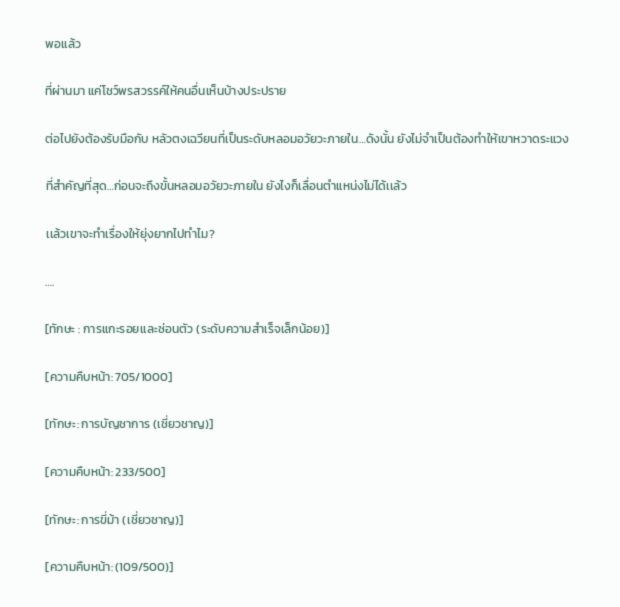พอเเล้ว

ที่ผ่านมา แค่โชว์พรสวรรค์ให้คนอื่นเห็นบ้างประปราย

ต่อไปยังต้องรับมือกับ หลัวตงเฉวียนที่เป็นระดับหลอมอวัยวะภายใน…ดังนั้น ยังไม่จำเป็นต้องทำให้เขาหวาดระแวง

ที่สำคัญที่สุด…ก่อนจะถึงขั้นหลอมอวัยวะภายใน ยังไงก็เลื่อนตำแหน่งไม่ได้เเล้ว

เเล้วเขาจะทำเรื่องให้ยุ่งยากไปทำไม?

….

[ทักษะ : การแกะรอยเเละซ่อนตัว (ระดับความสำเร็จเล็กน้อย)]

[ความคืบหน้า: 705/1000]

[ทักษะ: การบัญชาการ (เชี่ยวชาญ)]

[ความคืบหน้า: 233/500]

[ทักษะ: การขี่ม้า (เชี่ยวชาญ)]

[ความคืบหน้า: (109/500)]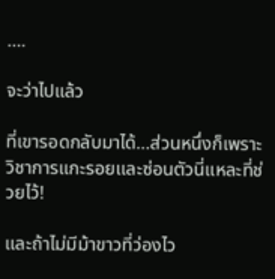….

จะว่าไปแล้ว

ที่เขารอดกลับมาได้…ส่วนหนึ่งก็เพราะ วิชาการแกะรอยเเละซ่อนตัวนี่แหละที่ช่วยไว้!

เเละถ้าไม่มีม้าขาวที่ว่องไว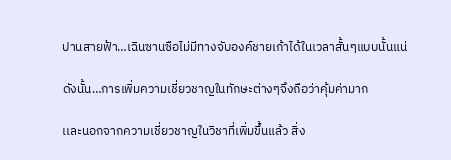ปานสายฟ้า…เฉินซานซือไม่มีทางจับองค์ชายเก้าได้ในเวลาสั้นๆแบบนั้นแน่

ดังนั้น…การเพิ่มความเชี่ยวชาญในทักษะต่างๆจึงถือว่าคุ้มค่ามาก

เเละนอกจากความเชี่ยวชาญในวิชาที่เพิ่มขึ้นแล้ว สิ่ง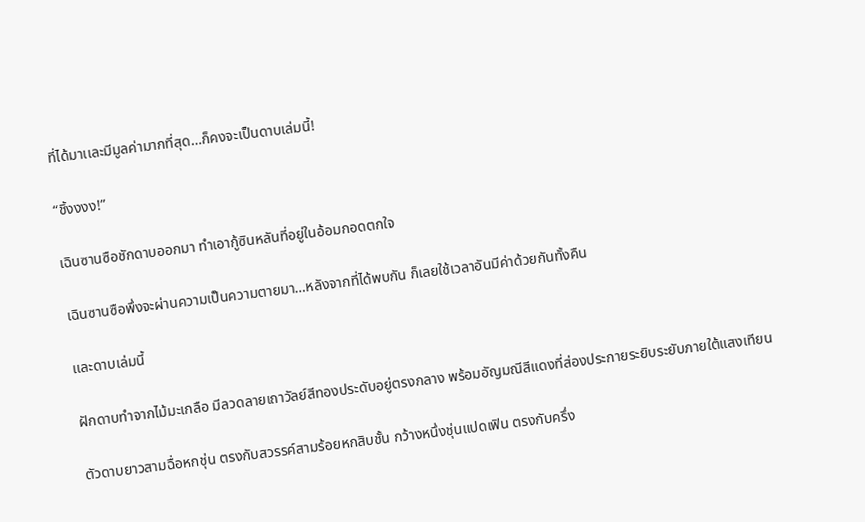ที่ได้มาเเละมีมูลค่ามากที่สุด…ก็คงจะเป็นดาบเล่มนี้!

“ชิ้งงงง!”

เฉินซานซือชักดาบออกมา ทำเอากู้ซินหลันที่อยู่ในอ้อมกอดตกใจ

เฉินซานซือพึ่งจะผ่านความเป็นความตายมา…หลังจากที่ได้พบกัน ก็เลยใช้เวลาอันมีค่าด้วยกันทั้งคืน

เเละดาบเล่มนี้

ฝักดาบทำจากไม้มะเกลือ มีลวดลายเถาวัลย์สีทองประดับอยู่ตรงกลาง พร้อมอัญมณีสีแดงที่ส่องประกายระยิบระยับภายใต้แสงเทียน

ตัวดาบยาวสามฉื่อหกชุ่น ตรงกับสวรรค์สามร้อยหกสิบชั้น กว้างหนึ่งชุ่นแปดเฟิน ตรงกับครึ่ง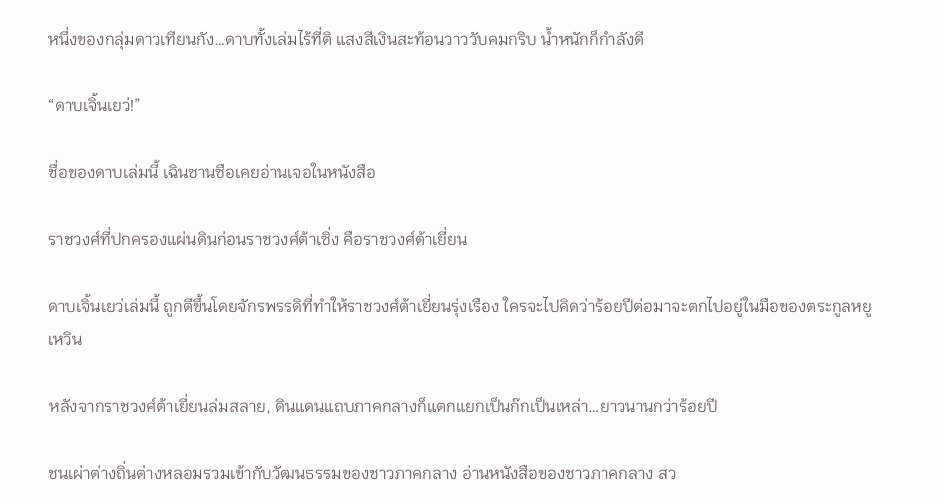หนึ่งของกลุ่มดาวเทียนกัง…ดาบทั้งเล่มไร้ที่ติ แสงสีเงินสะท้อนวาววับคมกริบ น้ำหนักก็กำลังดี

“ดาบเจิ้นเยว่!”

ชื่อของดาบเล่มนี้ เฉินซานซือเคยอ่านเจอในหนังสือ

ราชวงศ์ที่ปกครองแผ่นดินก่อนราชวงศ์ต้าเซิ่ง คือราชวงศ์ต้าเยี่ยน

ดาบเจิ้นเยว่เล่มนี้ ถูกตีขึ้นโดยจักรพรรดิที่ทำให้ราชวงศ์ต้าเยี่ยนรุ่งเรือง ใครจะไปคิดว่าร้อยปีต่อมาจะตกไปอยู่ในมือของตระกูลหยูเหวิน

หลังจากราชวงศ์ต้าเยี่ยนล่มสลาย, ดินแดนแถบภาคกลางก็แตกแยกเป็นก๊กเป็นเหล่า…ยาวนานกว่าร้อยปี

ชนเผ่าต่างถิ่นต่างหลอมรวมเข้ากับวัฒนธรรมของชาวภาคกลาง อ่านหนังสือของชาวภาคกลาง สว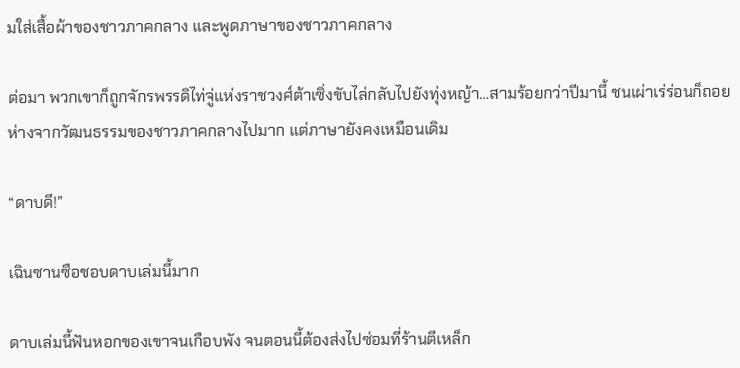มใส่เสื้อผ้าของชาวภาคกลาง และพูดภาษาของชาวภาคกลาง

ต่อมา พวกเขาก็ถูกจักรพรรดิไท่จู่แห่งราชวงศ์ต้าเซิ่งขับไล่กลับไปยังทุ่งหญ้า…สามร้อยกว่าปีมานี้ ชนเผ่าเร่ร่อนก็ถอยห่างจากวัฒนธรรมของชาวภาคกลางไปมาก แต่ภาษายังคงเหมือนเดิม

“ดาบดี!”

เฉินซานซือชอบดาบเล่มนี้มาก

ดาบเล่มนี้ฟันหอกของเขาจนเกือบพัง จนตอนนี้ต้องส่งไปซ่อมที่ร้านตีเหล็ก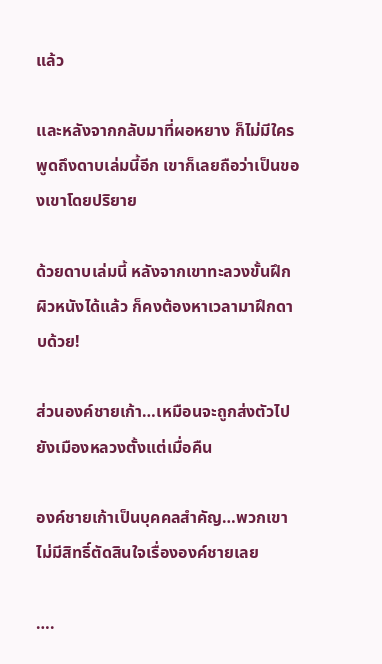แล้ว

เเละหลังจากกลับมาที่ผอหยาง ก็ไม่มีใครพูดถึงดาบเล่มนี้อีก เขาก็เลยถือว่าเป็นของเขาโดยปริยาย

ด้วยดาบเล่มนี้ หลังจากเขาทะลวงขั้นฝึกผิวหนังได้แล้ว ก็คงต้องหาเวลามาฝึกดาบด้วย!

ส่วนองค์ชายเก้า…เหมือนจะถูกส่งตัวไปยังเมืองหลวงตั้งแต่เมื่อคืน

องค์ชายเก้าเป็นบุคคลสำคัญ…พวกเขาไม่มีสิทธิ์ตัดสินใจเรื่ององค์ชายเลย

….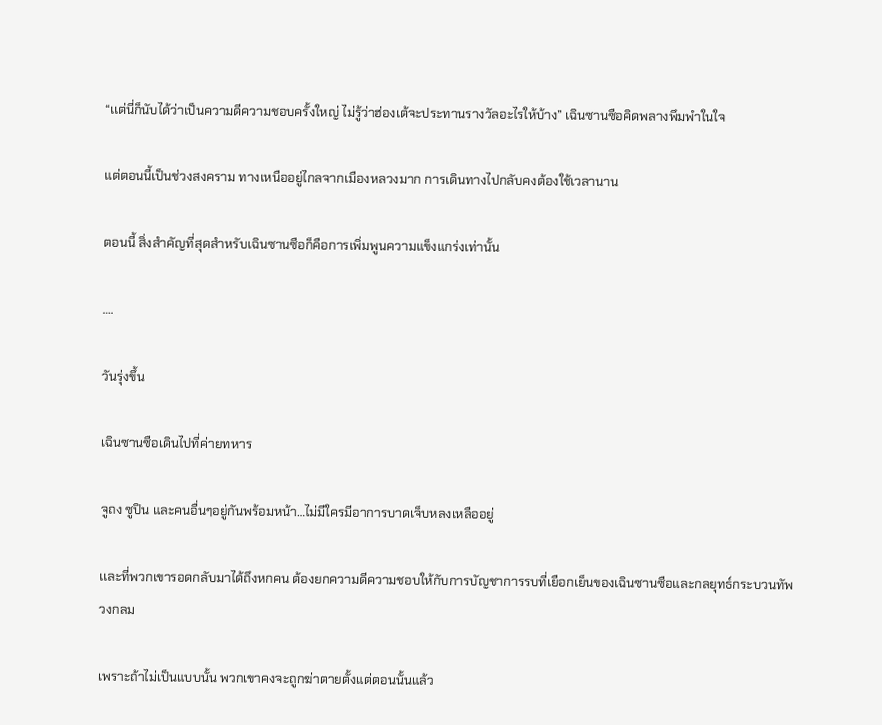“เเต่นี่ก็นับได้ว่าเป็นความดีความชอบครั้งใหญ่ ไม่รู้ว่าฮ่องเต้จะประทานรางวัลอะไรให้บ้าง” เฉินซานซือคิดพลางพึมพำในใจ

แต่ตอนนี้เป็นช่วงสงคราม ทางเหนืออยู่ไกลจากเมืองหลวงมาก การเดินทางไปกลับคงต้องใช้เวลานาน

ตอนนี้ สิ่งสำคัญที่สุดสำหรับเฉินซานซือก็คือการเพิ่มพูนความแข็งแกร่งเท่านั้น

….

วันรุ่งขึ้น

เฉินซานซือเดินไปที่ค่ายทหาร

จูถง ซูปิน และคนอื่นๆอยู่กันพร้อมหน้า…ไม่มีใครมีอาการบาดเจ็บหลงเหลืออยู่

เเละที่พวกเขารอดกลับมาได้ถึงหกคน ต้องยกความดีความชอบให้กับการบัญชาการรบที่เยือกเย็นของเฉินซานซือและกลยุทธ์กระบวนทัพวงกลม

เพราะถ้าไม่เป็นแบบนั้น พวกเขาคงจะถูกฆ่าตายตั้งแต่ตอนนั้นแล้ว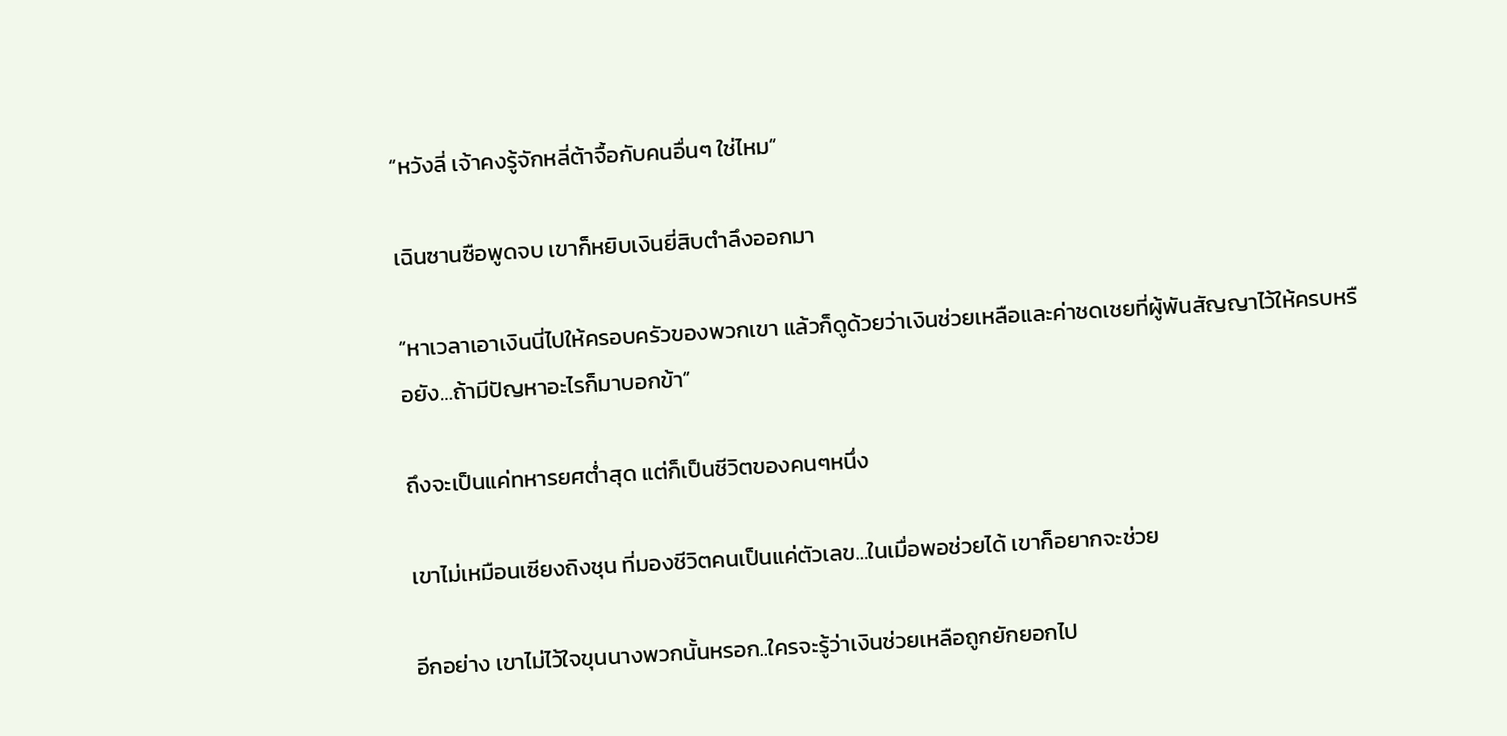“หวังลี่ เจ้าคงรู้จักหลี่ต้าจื้อกับคนอื่นๆ ใช่ไหม”

เฉินซานซือพูดจบ เขาก็หยิบเงินยี่สิบตำลึงออกมา

“หาเวลาเอาเงินนี่ไปให้ครอบครัวของพวกเขา แล้วก็ดูด้วยว่าเงินช่วยเหลือและค่าชดเชยที่ผู้พันสัญญาไว้ให้ครบหรือยัง…ถ้ามีปัญหาอะไรก็มาบอกข้า”

ถึงจะเป็นแค่ทหารยศต่ำสุด แต่ก็เป็นชีวิตของคนๆหนึ่ง

เขาไม่เหมือนเซียงถิงชุน ที่มองชีวิตคนเป็นแค่ตัวเลข…ในเมื่อพอช่วยได้ เขาก็อยากจะช่วย

อีกอย่าง เขาไม่ไว้ใจขุนนางพวกนั้นหรอก..ใครจะรู้ว่าเงินช่วยเหลือถูกยักยอกไป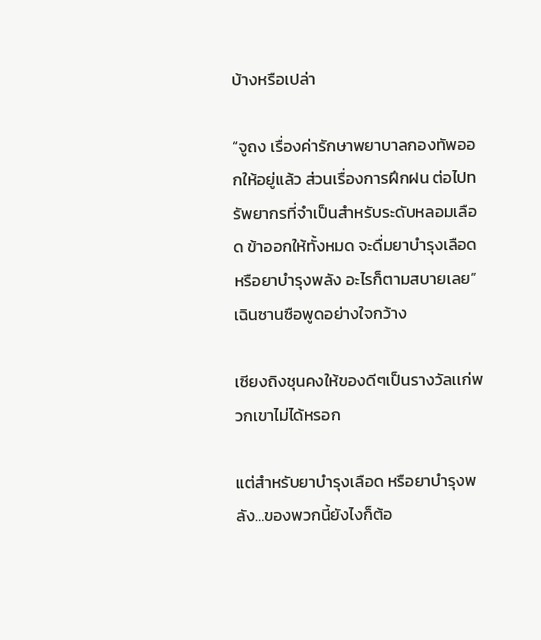บ้างหรือเปล่า

“จูถง เรื่องค่ารักษาพยาบาลกองทัพออกให้อยู่แล้ว ส่วนเรื่องการฝึกฝน ต่อไปทรัพยากรที่จำเป็นสำหรับระดับหลอมเลือด ข้าออกให้ทั้งหมด จะดื่มยาบำรุงเลือด หรือยาบำรุงพลัง อะไรก็ตามสบายเลย” เฉินซานซือพูดอย่างใจกว้าง

เซียงถิงชุนคงให้ของดีๆเป็นรางวัลเเก่พวกเขาไม่ได้หรอก

แต่สำหรับยาบำรุงเลือด หรือยาบำรุงพลัง…ของพวกนี้ยังไงก็ต้อ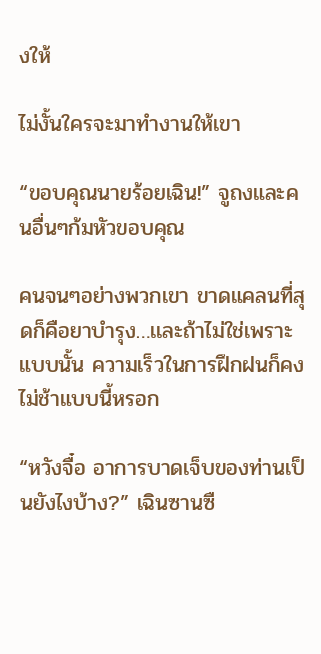งให้

ไม่งั้นใครจะมาทำงานให้เขา

“ขอบคุณนายร้อยเฉิน!” จูถงและคนอื่นๆก้มหัวขอบคุณ

คนจนๆอย่างพวกเขา ขาดแคลนที่สุดก็คือยาบำรุง…เเละถ้าไม่ใช่เพราะแบบนั้น ความเร็วในการฝึกฝนก็คงไม่ช้าแบบนี้หรอก

“หวังจื๋อ อาการบาดเจ็บของท่านเป็นยังไงบ้าง?” เฉินซานซื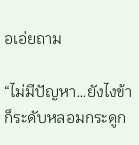อเอ่ยถาม

“ไม่มีปัญหา…ยังไงข้าก็ระดับหลอมกระดูก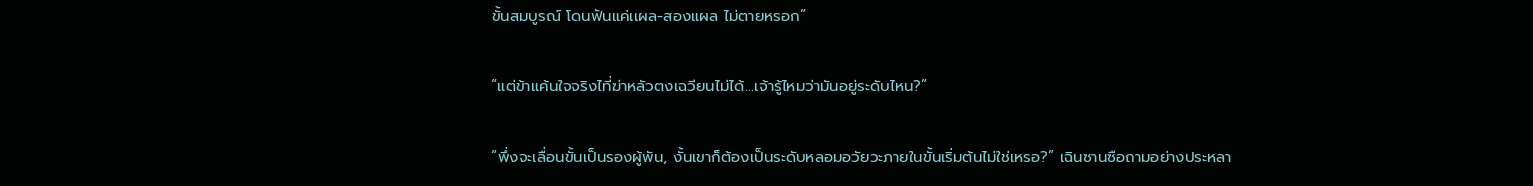ขั้นสมบูรณ์ โดนฟันแค่เเผล-สองแผล ไม่ตายหรอก”

“แต่ข้าแค้นใจจริงไที่ฆ่าหลัวตงเฉวียนไม่ได้…เจ้ารู้ไหมว่ามันอยู่ระดับไหน?”

“พึ่งจะเลื่อนขั้นเป็นรองผู้พัน, งั้นเขาก็ต้องเป็นระดับหลอมอวัยวะภายในขั้นเริ่มต้นไม่ใช่เหรอ?” เฉินซานซือถามอย่างประหลา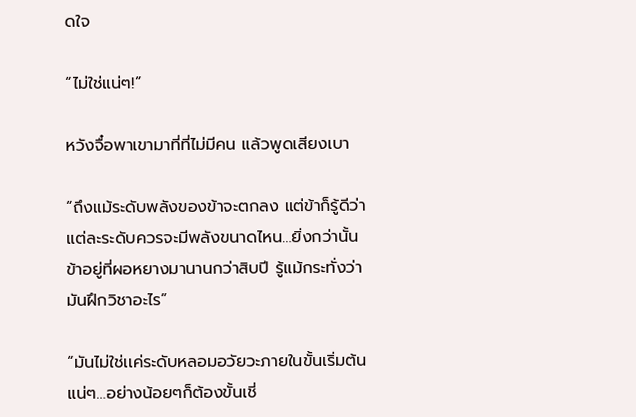ดใจ

“ไม่ใช่แน่ๆ!”

หวังจื๋อพาเขามาที่ที่ไม่มีคน แล้วพูดเสียงเบา

“ถึงแม้ระดับพลังของข้าจะตกลง แต่ข้าก็รู้ดีว่าแต่ละระดับควรจะมีพลังขนาดไหน…ยิ่งกว่านั้น ข้าอยู่ที่ผอหยางมานานกว่าสิบปี รู้แม้กระทั่งว่ามันฝึกวิชาอะไร”

“มันไม่ใช่เเค่ระดับหลอมอวัยวะภายในขั้นเริ่มต้นแน่ๆ…อย่างน้อยๆก็ต้องขั้นเชี่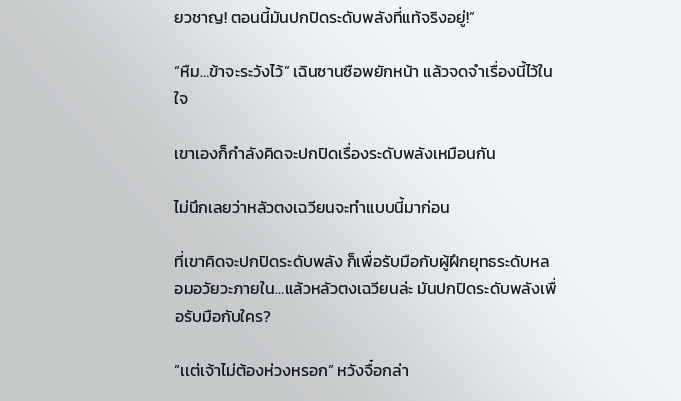ยวชาญ! ตอนนี้มันปกปิดระดับพลังที่แท้จริงอยู่!”

“หืม…ข้าจะระวังไว้” เฉินซานซือพยักหน้า แล้วจดจำเรื่องนี้ไว้ในใจ

เขาเองก็กำลังคิดจะปกปิดเรื่องระดับพลังเหมือนกัน

ไม่นึกเลยว่าหลัวตงเฉวียนจะทำแบบนี้มาก่อน

ที่เขาคิดจะปกปิดระดับพลัง ก็เพื่อรับมือกับผู้ฝึกยุทธระดับหลอมอวัยวะภายใน…แล้วหลัวตงเฉวียนล่ะ มันปกปิดระดับพลังเพื่อรับมือกับใคร?

“เเต่เจ้าไม่ต้องห่วงหรอก” หวังจื๋อกล่า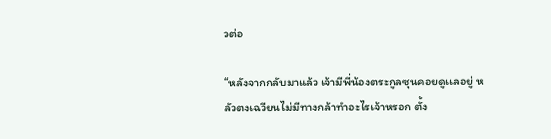วต่อ

“หลังจากกลับมาแล้ว เจ้ามีพี่น้องตระกูลซุนคอยดูเเลอยู่ หลัวตงเฉวียนไม่มีทางกล้าทำอะไรเจ้าหรอก ตั้ง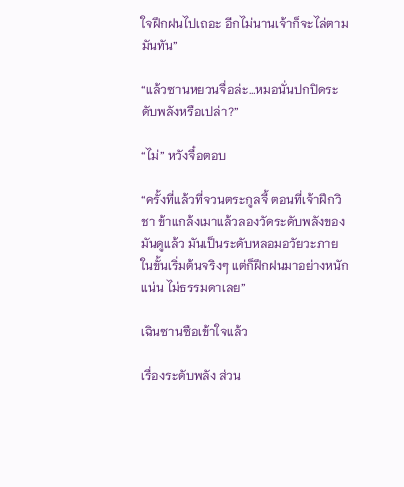ใจฝึกฝนไปเถอะ อีกไม่นานเจ้าก็จะไล่ตามมันทัน”

“แล้วซานหยวนจื่อล่ะ…หมอนั่นปกปิดระดับพลังหรือเปล่า?”

“ไม่” หวังจื๋อตอบ

“ครั้งที่แล้วที่จวนตระกูลจี้ ตอนที่เจ้าฝึกวิชา ข้าแกล้งเมาแล้วลองวัดระดับพลังของมันดูแล้ว มันเป็นระดับหลอมอวัยวะภายในขั้นเริ่มต้นจริงๆ แต่ก็ฝึกฝนมาอย่างหนักแน่น ไม่ธรรมดาเลย”

เฉินซานซือเข้าใจแล้ว

เรื่องระดับพลัง ส่วน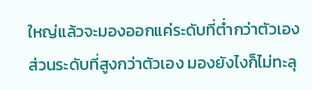ใหญ่แล้วจะมองออกแค่ระดับที่ต่ำกว่าตัวเอง ส่วนระดับที่สูงกว่าตัวเอง มองยังไงก็ไม่ทะลุ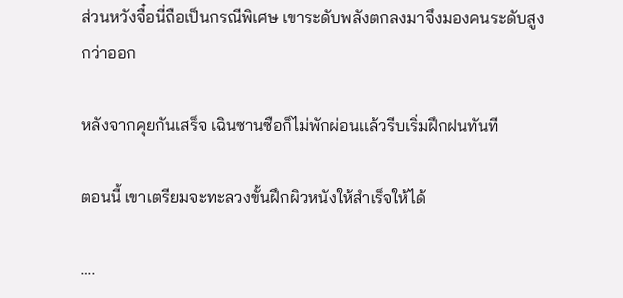ส่วนหวังจื๋อนี่ถือเป็นกรณีพิเศษ เขาระดับพลังตกลงมาจึงมองคนระดับสูงกว่าออก

หลังจากคุยกันเสร็จ เฉินซานซือก็ไม่พักผ่อนเเล้วรีบเริ่มฝึกฝนทันที

ตอนนี้ เขาเตรียมจะทะลวงขั้นฝึกผิวหนังให้สำเร็จให้ได้

….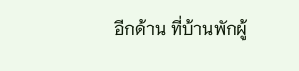อีกด้าน ที่บ้านพักผู้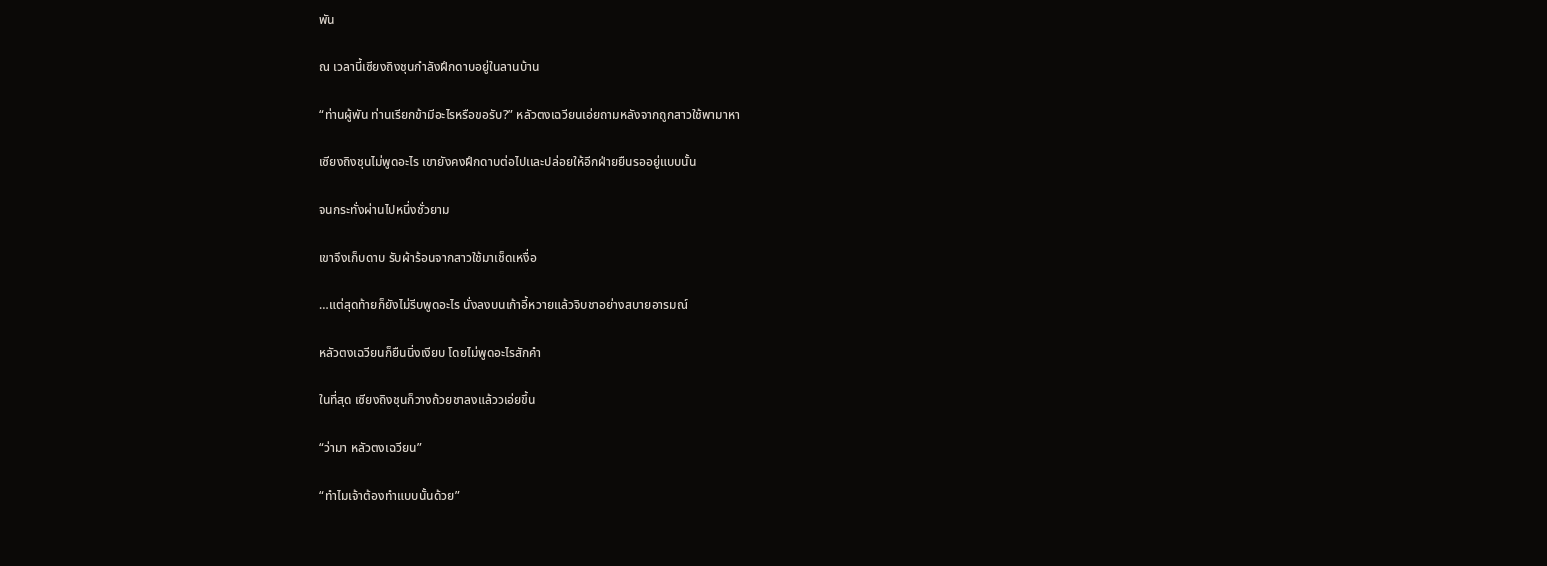พัน

ณ เวลานี้เซียงถิงชุนกำลังฝึกดาบอยู่ในลานบ้าน

“ท่านผู้พัน ท่านเรียกข้ามีอะไรหรือขอรับ?” หลัวตงเฉวียนเอ่ยถามหลังจากถูกสาวใช้พามาหา

เซียงถิงชุนไม่พูดอะไร เขายังคงฝึกดาบต่อไปเเละปล่อยให้อีกฝ่ายยืนรออยู่แบบนั้น

จนกระทั่งผ่านไปหนึ่งชั่วยาม

เขาจึงเก็บดาบ รับผ้าร้อนจากสาวใช้มาเช็ดเหงื่อ

…แต่สุดท้ายก็ยังไม่รีบพูดอะไร นั่งลงบนเก้าอี้หวายแล้วจิบชาอย่างสบายอารมณ์

หลัวตงเฉวียนก็ยืนนิ่งเงียบ โดยไม่พูดอะไรสักคำ

ในที่สุด เซียงถิงชุนก็วางถ้วยชาลงแล้ววเอ่ยขึ้น

“ว่ามา หลัวตงเฉวียน”

“ทำไมเจ้าต้องทำแบบนั้นด้วย”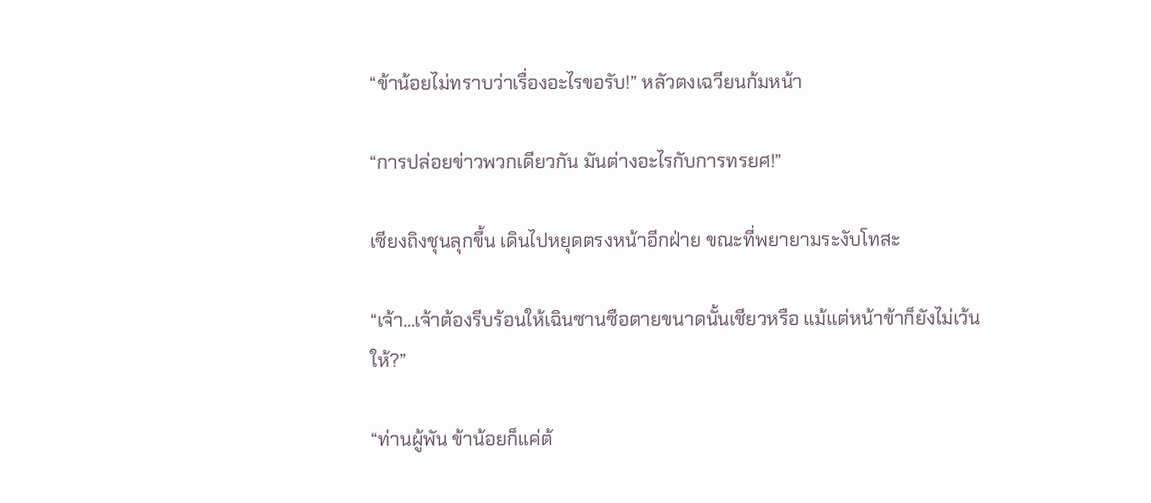“ข้าน้อยไม่ทราบว่าเรื่องอะไรขอรับ!” หลัวตงเฉวียนก้มหน้า

“การปล่อยข่าวพวกเดียวกัน มันต่างอะไรกับการทรยศ!”

เซียงถิงชุนลุกขึ้น เดินไปหยุดตรงหน้าอีกฝ่าย ขณะที่พยายามระงับโทสะ

“เจ้า…เจ้าต้องรีบร้อนให้เฉินซานซือตายขนาดนั้นเชียวหรือ แม้แต่หน้าข้าก็ยังไม่เว้นให้?”

“ท่านผู้พัน ข้าน้อยก็แค่ต้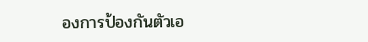องการป้องกันตัวเอ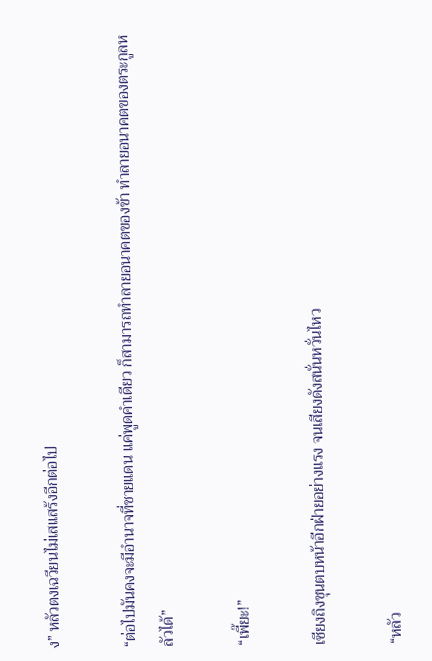ง” หลัวตงเฉวียนไม่เสแสร้งอีกต่อไป

“ต่อไปมันคงจะมีอำนาจที่ชายแดน แค่พูดคำเดียว ก็สามารถทำลายอนาคตของข้า ทำลายอนาคตของตระกูลหลัวได้”

“เพี๊ยะ!”

เซียงถิงชุนตบหน้าอีกฝ่ายอย่างแรง จนเสียงดังสนั่นหวั่นไหว

“หลัว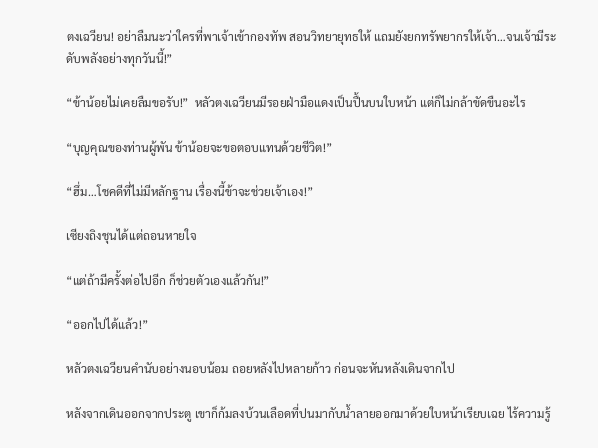ตงเฉวียน! อย่าลืมนะว่าใครที่พาเจ้าเข้ากองทัพ สอนวิทยายุทธให้ แถมยังยกทรัพยากรให้เจ้า…จนเจ้ามีระดับพลังอย่างทุกวันนี้!”

“ข้าน้อยไม่เคยลืมขอรับ!”  หลัวตงเฉวียนมีรอยฝ่ามือแดงเป็นปื้นบนใบหน้า แต่ก็ไม่กล้าขัดขืนอะไร

“บุญคุณของท่านผู้พัน ข้าน้อยจะขอตอบแทนด้วยชีวิต!”

“ฮึ่ม…โชคดีที่ไม่มีหลักฐาน เรื่องนี้ข้าจะช่วยเจ้าเอง!”

เซียงถิงชุนได้เเต่ถอนหายใจ

“แต่ถ้ามีครั้งต่อไปอีก ก็ช่วยตัวเองแล้วกัน!”

“ออกไปได้แล้ว!”

หลัวตงเฉวียนคำนับอย่างนอบน้อม ถอยหลังไปหลายก้าว ก่อนจะหันหลังเดินจากไป

หลังจากเดินออกจากประตู เขาก็ก้มลงบ้วนเลือดที่ปนมากับน้ำลายออกมาด้วยใบหน้าเรียบเฉย ไร้ความรู้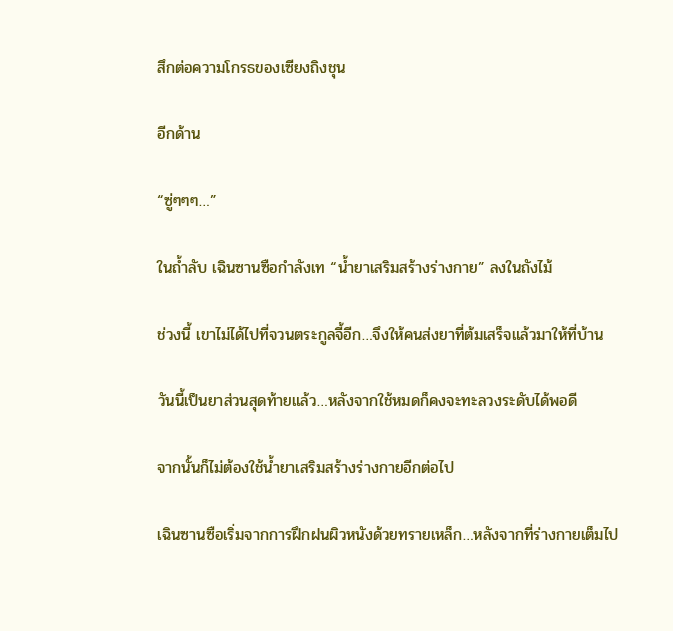สึกต่อความโกรธของเซียงถิงชุน

อีกด้าน

“ซู่ๆๆๆ…”

ในถ้ำลับ เฉินซานซือกำลังเท “น้ำยาเสริมสร้างร่างกาย” ลงในถังไม้

ช่วงนี้ เขาไม่ได้ไปที่จวนตระกูลจี้อีก…จึงให้คนส่งยาที่ต้มเสร็จแล้วมาให้ที่บ้าน

วันนี้เป็นยาส่วนสุดท้ายแล้ว…หลังจากใช้หมดก็คงจะทะลวงระดับได้พอดี

จากนั้นก็ไม่ต้องใช้น้ำยาเสริมสร้างร่างกายอีกต่อไป

เฉินซานซือเริ่มจากการฝึกฝนผิวหนังด้วยทรายเหล็ก…หลังจากที่ร่างกายเต็มไป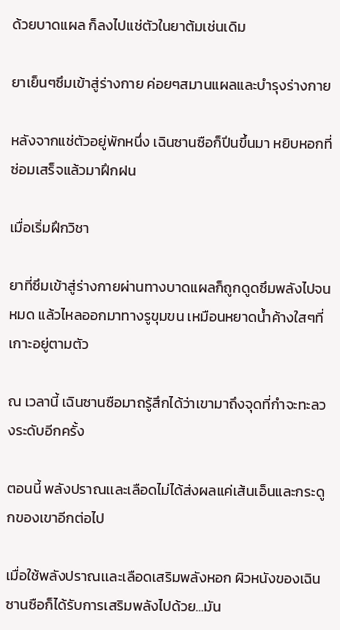ด้วยบาดแผล ก็ลงไปแช่ตัวในยาต้มเช่นเดิม

ยาเย็นๆซึมเข้าสู่ร่างกาย ค่อยๆสมานแผลและบำรุงร่างกาย

หลังจากแช่ตัวอยู่พักหนึ่ง เฉินซานซือก็ปีนขึ้นมา หยิบหอกที่ซ่อมเสร็จแล้วมาฝึกฝน

เมื่อเริ่มฝึกวิชา

ยาที่ซึมเข้าสู่ร่างกายผ่านทางบาดแผลก็ถูกดูดซึมพลังไปจนหมด แล้วไหลออกมาทางรูขุมขน เหมือนหยาดน้ำค้างใสๆที่เกาะอยู่ตามตัว

ณ เวลานี้ เฉินซานซือมาถรู้สึกได้ว่าเขามาถึงจุดที่กำจะทะลวงระดับอีกครั้ง

ตอนนี้ พลังปราณเเละเลือดไม่ได้ส่งผลแค่เส้นเอ็นและกระดูกของเขาอีกต่อไป

เมื่อใช้พลังปราณเเละเลือดเสริมพลังหอก ผิวหนังของเฉินซานซือก็ได้รับการเสริมพลังไปด้วย…มัน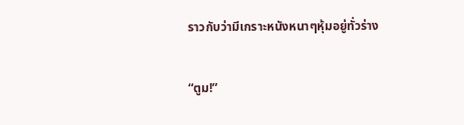ราวกับว่ามีเกราะหนังหนาๆหุ้มอยู่ทั่วร่าง

“ตูม!”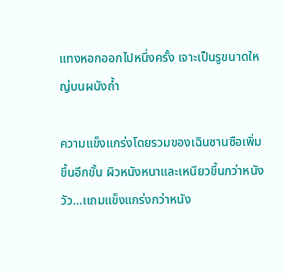แทงหอกออกไปหนึ่งครั้ง เจาะเป็นรูขนาดใหญ่บนผนังถ้ำ

ความแข็งแกร่งโดยรวมของเฉินซานซือเพิ่มขึ้นอีกขั้น ผิวหนังหนาและเหนียวขึ้นกว่าหนังวัว…เเถมแข็งแกร่งกว่าหนัง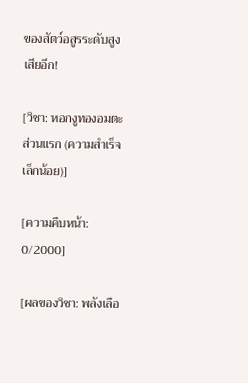ของสัตว์อสูรระดับสูงเสียอีก!

[วิชา: หอกงูทองอมตะ ส่วนแรก (ความสำเร็จเล็กน้อย)]

[ความคืบหน้า: 0/2000]

[ผลของวิชา: พลังเลือ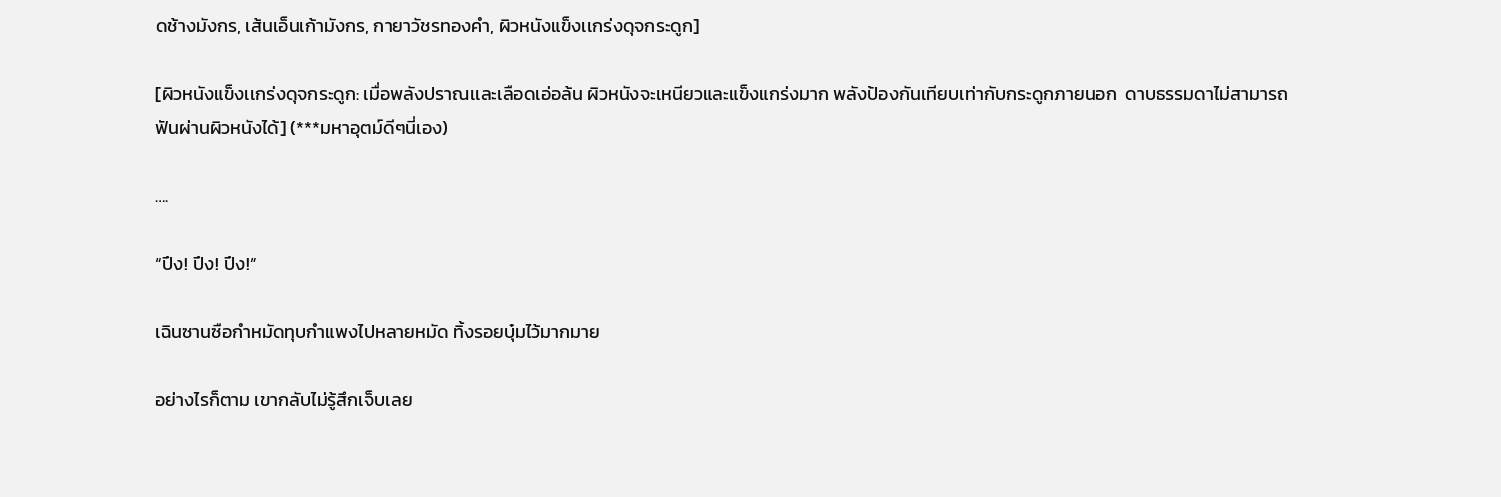ดช้างมังกร, เส้นเอ็นเก้ามังกร, กายาวัชรทองคำ, ผิวหนังแข็งเเกร่งดุจกระดูก]

[ผิวหนังแข็งเเกร่งดุจกระดูก: เมื่อพลังปราณเเละเลือดเอ่อล้น ผิวหนังจะเหนียวและแข็งแกร่งมาก พลังป้องกันเทียบเท่ากับกระดูกภายนอก  ดาบธรรมดาไม่สามารถฟันผ่านผิวหนังได้] (***มหาอุตม์ดีๆนี่เอง)

….

“ปึง! ปึง! ปึง!”

เฉินซานซือกำหมัดทุบกำแพงไปหลายหมัด ทิ้งรอยบุ๋มไว้มากมาย

อย่างไรก็ตาม เขากลับไม่รู้สึกเจ็บเลย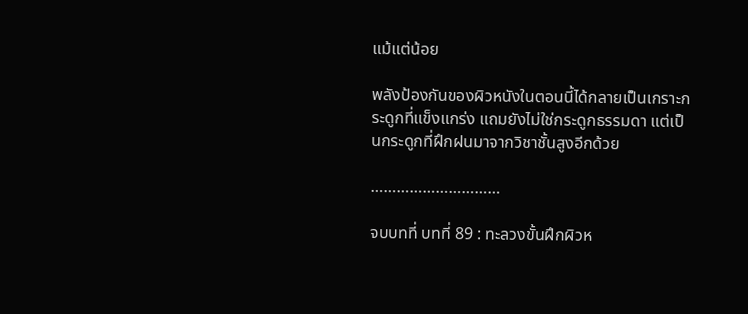แม้แต่น้อย

พลังป้องกันของผิวหนังในตอนนี้ได้กลายเป็นเกราะกระดูกที่แข็งแกร่ง แถมยังไม่ใช่กระดูกธรรมดา แต่เป็นกระดูกที่ฝึกฝนมาจากวิชาชั้นสูงอีกด้วย

…………………………

จบบทที่ บทที่ 89 : ทะลวงขั้นฝึกผิวห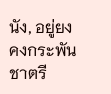นัง, อยู่ยงคงกระพันชาตรี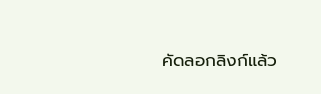คัดลอกลิงก์แล้ว